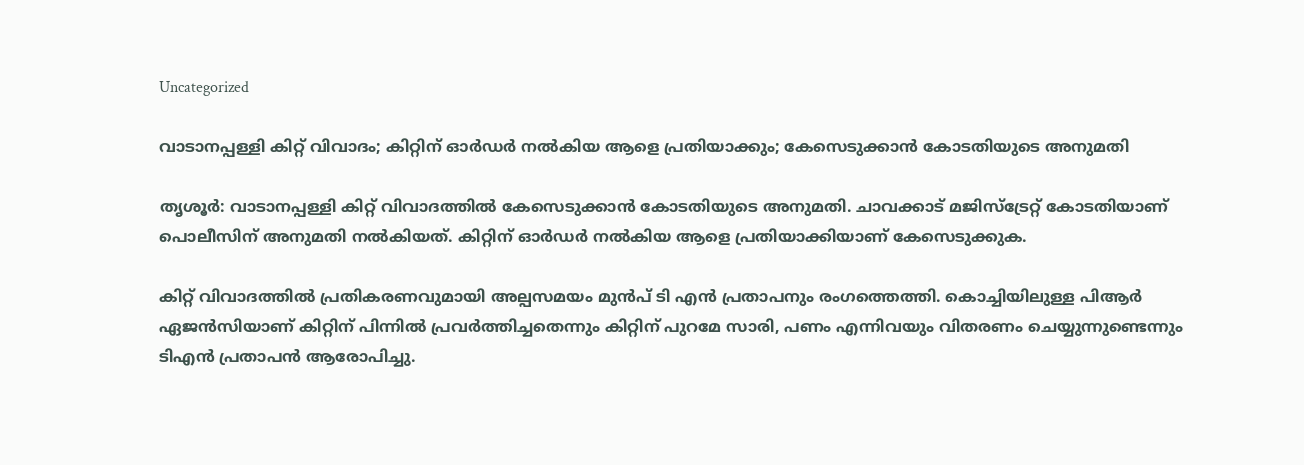Uncategorized

വാടാനപ്പള്ളി കിറ്റ് വിവാദം; കിറ്റിന് ഓർഡർ നൽകിയ ആളെ പ്രതിയാക്കും; കേസെടുക്കാൻ കോടതിയുടെ അനുമതി

തൃശൂർ: വാടാനപ്പള്ളി കിറ്റ് വിവാദത്തിൽ കേസെടുക്കാൻ കോടതിയുടെ അനുമതി. ചാവക്കാട് മജിസ്ട്രേറ്റ് കോടതിയാണ് പൊലീസിന് അനുമതി നൽകിയത്. കിറ്റിന് ഓർഡർ നൽകിയ ആളെ പ്രതിയാക്കിയാണ് കേസെടുക്കുക.

കിറ്റ് വിവാദത്തിൽ പ്രതികരണവുമായി അല്പസമയം മുൻപ് ടി എൻ പ്രതാപനും രംഗത്തെത്തി. കൊച്ചിയിലുള്ള പിആർ ഏജൻസിയാണ് കിറ്റിന് പിന്നിൽ പ്രവർത്തിച്ചതെന്നും കിറ്റിന് പുറമേ സാരി, പണം എന്നിവയും വിതരണം ചെയ്യുന്നുണ്ടെന്നും ടിഎൻ പ്രതാപൻ ആരോപിച്ചു.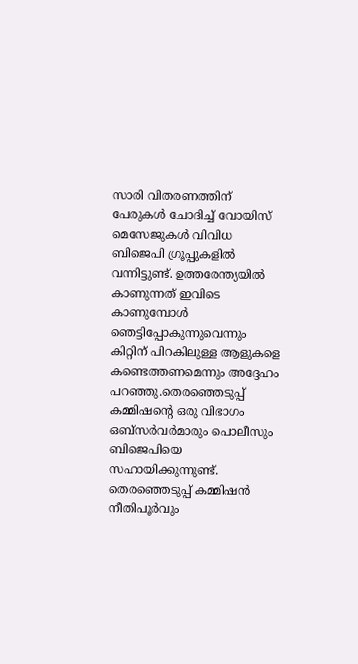സാരി വിതരണത്തിന് പേരുകൾ ചോദിച്ച് വോയിസ് മെസേജുകൾ വിവിധ ബിജെപി ഗ്രൂപ്പുകളിൽ വന്നിട്ടുണ്ട്. ഉത്തരേന്ത്യയിൽ കാണുന്നത് ഇവിടെ കാണുമ്പോൾ ഞെട്ടിപ്പോകുന്നുവെന്നും കിറ്റിന് പിറകിലുള്ള ആളുകളെ കണ്ടെത്തണമെന്നും അദ്ദേഹം പറഞ്ഞു.തെരഞ്ഞെടുപ്പ് കമ്മിഷന്റെ ഒരു വിഭാഗം ഒബ്‌സർവർമാരും പൊലീസും ബിജെപിയെ സഹായിക്കുന്നുണ്ട്. തെരഞ്ഞെടുപ്പ് കമ്മിഷൻ നീതിപൂർവും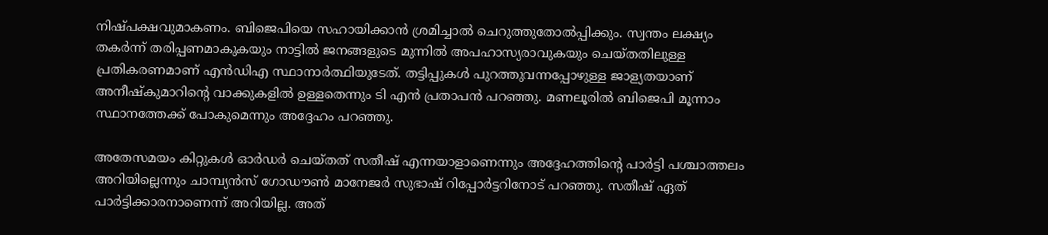നിഷ്പക്ഷവുമാകണം. ബിജെപിയെ സഹായിക്കാൻ ശ്രമിച്ചാൽ ചെറുത്തുതോൽപ്പിക്കും. സ്വന്തം ലക്ഷ്യം തകർന്ന് തരിപ്പണമാകുകയും നാട്ടിൽ ജനങ്ങളുടെ മുന്നിൽ അപഹാസ്യരാവുകയും ചെയ്തതിലുള്ള പ്രതികരണമാണ് എൻഡിഎ സ്ഥാനാർത്ഥിയുടേത്. തട്ടിപ്പുകൾ പുറത്തുവന്നപ്പോഴുള്ള ജാള്യതയാണ് അനീഷ്‌കുമാറിന്റെ വാക്കുകളിൽ ഉള്ളതെന്നും ടി എൻ പ്രതാപൻ പറഞ്ഞു. മണലൂരിൽ ബിജെപി മൂന്നാം സ്ഥാനത്തേക്ക് പോകുമെന്നും അദ്ദേഹം പറഞ്ഞു.

അതേസമയം കിറ്റുകള്‍ ഓര്‍ഡര്‍ ചെയ്തത് സതീഷ് എന്നയാളാണെന്നും അദ്ദേഹത്തിന്റെ പാര്‍ട്ടി പശ്ചാത്തലം അറിയില്ലെന്നും ചാമ്പ്യന്‍സ് ഗോഡൗണ്‍ മാനേജര്‍ സുഭാഷ് റിപ്പോര്‍ട്ടറിനോട് പറഞ്ഞു. സതീഷ് ഏത് പാര്‍ട്ടിക്കാരനാണെന്ന് അറിയില്ല. അത്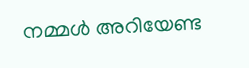നമ്മള്‍ അറിയേണ്ട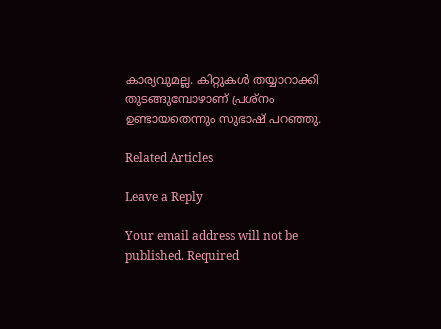കാര്യവുമല്ല. കിറ്റുകള്‍ തയ്യാറാക്കി തുടങ്ങുമ്പോഴാണ് പ്രശ്‌നം ഉണ്ടായതെന്നും സുഭാഷ് പറഞ്ഞു.

Related Articles

Leave a Reply

Your email address will not be published. Required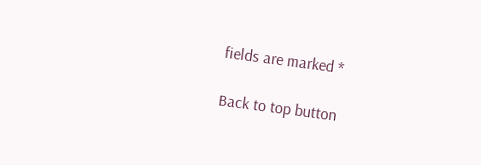fields are marked *

Back to top button